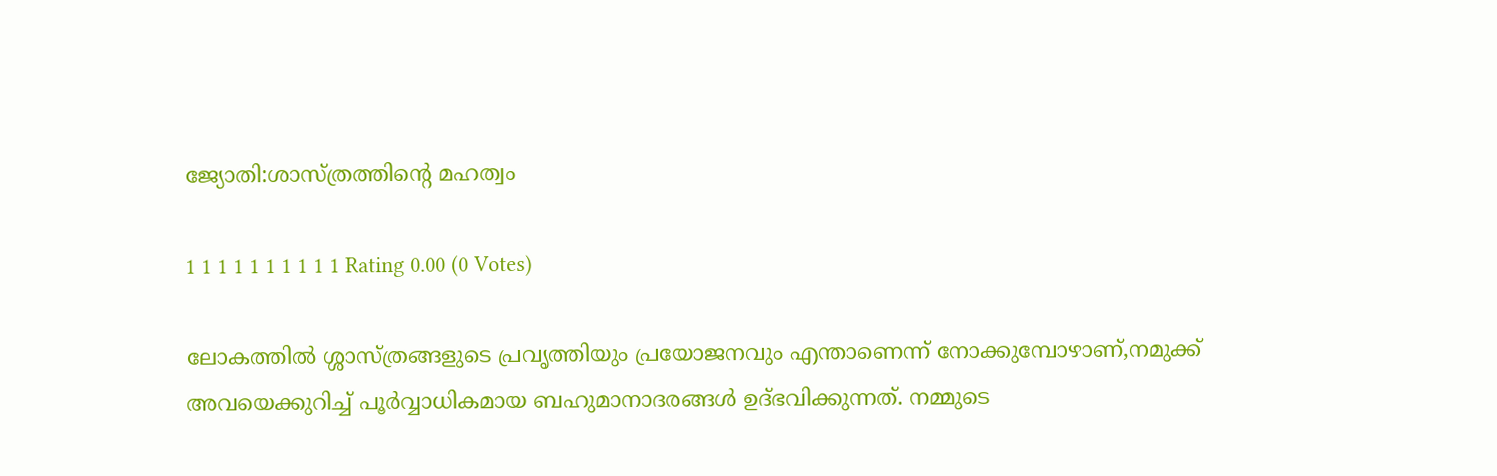ജ്യോതി:ശാസ്ത്രത്തിന്‍റെ മഹത്വം

1 1 1 1 1 1 1 1 1 1 Rating 0.00 (0 Votes)

ലോകത്തില്‍ ശ്ശാസ്ത്രങ്ങളുടെ പ്രവൃത്തിയും പ്രയോജനവും എന്താണെന്ന് നോക്കുമ്പോഴാണ്,നമുക്ക് അവയെക്കുറിച്ച് പൂര്‍വ്വാധികമായ ബഹുമാനാദരങ്ങള്‍ ഉദ്ഭവിക്കുന്നത്. നമ്മുടെ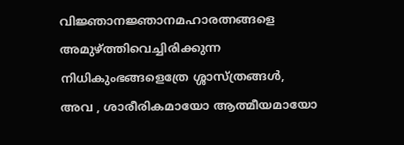വിജ്ഞാനജ്ഞാനമഹാരത്നങ്ങളെ അമുഴ്ത്തിവെച്ചിരിക്കുന്ന നിധികുംഭങ്ങളെത്രേ ശ്ശാസ്ത്രങ്ങള്‍,
അവ , ശാരീരികമായോ ആത്മീയമായോ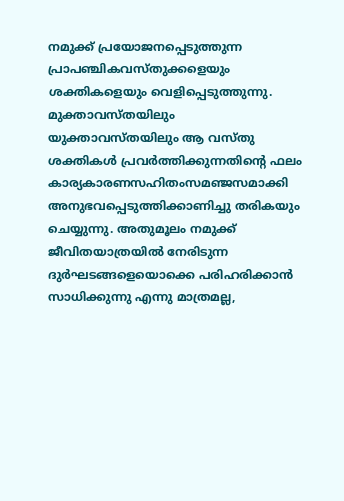നമുക്ക് പ്രയോജനപ്പെടുത്തുന്ന പ്രാപഞ്ചികവസ്തുക്കളെയും ശക്തികളെയും വെളിപ്പെടുത്തുന്നു.
മുക്താവസ്തയിലും യുക്താവസ്തയിലും ആ വസ്തു ശക്തികള്‍ പ്രവര്‍ത്തിക്കുന്നതിന്റെ ഫലം കാര്യകാരണസഹിതംസമഞ്ജസമാക്കി അനുഭവപ്പെടുത്തിക്കാണിച്ചു തരികയും ചെയ്യുന്നു. അതുമൂലം നമുക്ക് ജീവിതയാത്രയില്‍ നേരിടുന്ന ദുര്‍ഘടങ്ങളെയൊക്കെ പരിഹരിക്കാന്‍ സാധിക്കുന്നു എന്നു മാത്രമല്ല,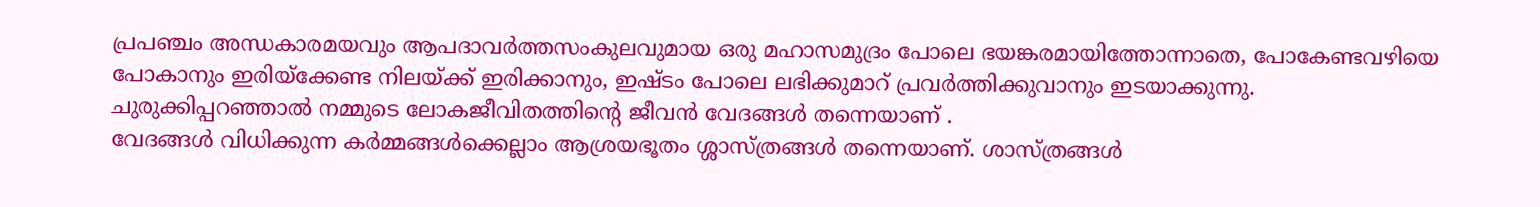പ്രപഞ്ചം അന്ധകാരമയവും ആപദാവര്‍ത്തസംകുലവുമായ ഒരു മഹാസമുദ്രം പോലെ ഭയങ്കരമായിത്തോന്നാതെ, പോകേണ്ടവഴിയെ പോകാനും ഇരിയ്ക്കേണ്ട നിലയ്ക്ക് ഇരിക്കാനും, ഇഷ്ടം പോലെ ലഭിക്കുമാറ് പ്രവര്‍ത്തിക്കുവാനും ഇടയാക്കുന്നു. ചുരുക്കിപ്പറഞ്ഞാല്‍ നമ്മുടെ ലോകജീവിതത്തിന്റെ ജീവന്‍ വേദങ്ങള്‍ തന്നെയാ‍ണ് .
വേദങ്ങള്‍ വിധിക്കുന്ന കര്‍മ്മങ്ങള്‍ക്കെല്ലാം ആശ്രയഭൂതം ശ്ശാസ്ത്രങ്ങള്‍ തന്നെയാണ്. ശാസ്ത്രങ്ങള്‍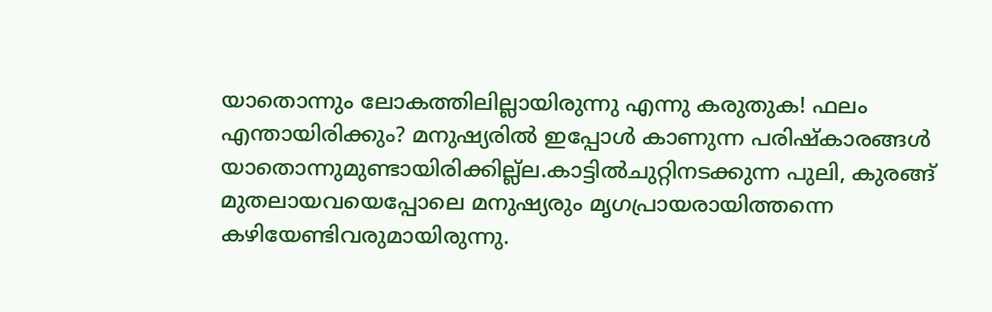യാതൊന്നും ലോകത്തിലില്ലായിരുന്നു എന്നു കരുതുക! ഫലം എന്തായിരിക്കും? മനുഷ്യരില്‍ ഇപ്പോള്‍ കാണുന്ന പരിഷ്കാരങ്ങള്‍ യാതൊന്നുമുണ്ടായിരിക്കില്ല്ല.കാട്ടില്‍ചുറ്റിനടക്കുന്ന പുലി, കുരങ്ങ് മുതലായവയെപ്പോലെ മനുഷ്യരും മൃഗപ്രായരായിത്തന്നെ കഴിയേണ്ടിവരുമായിരുന്നു.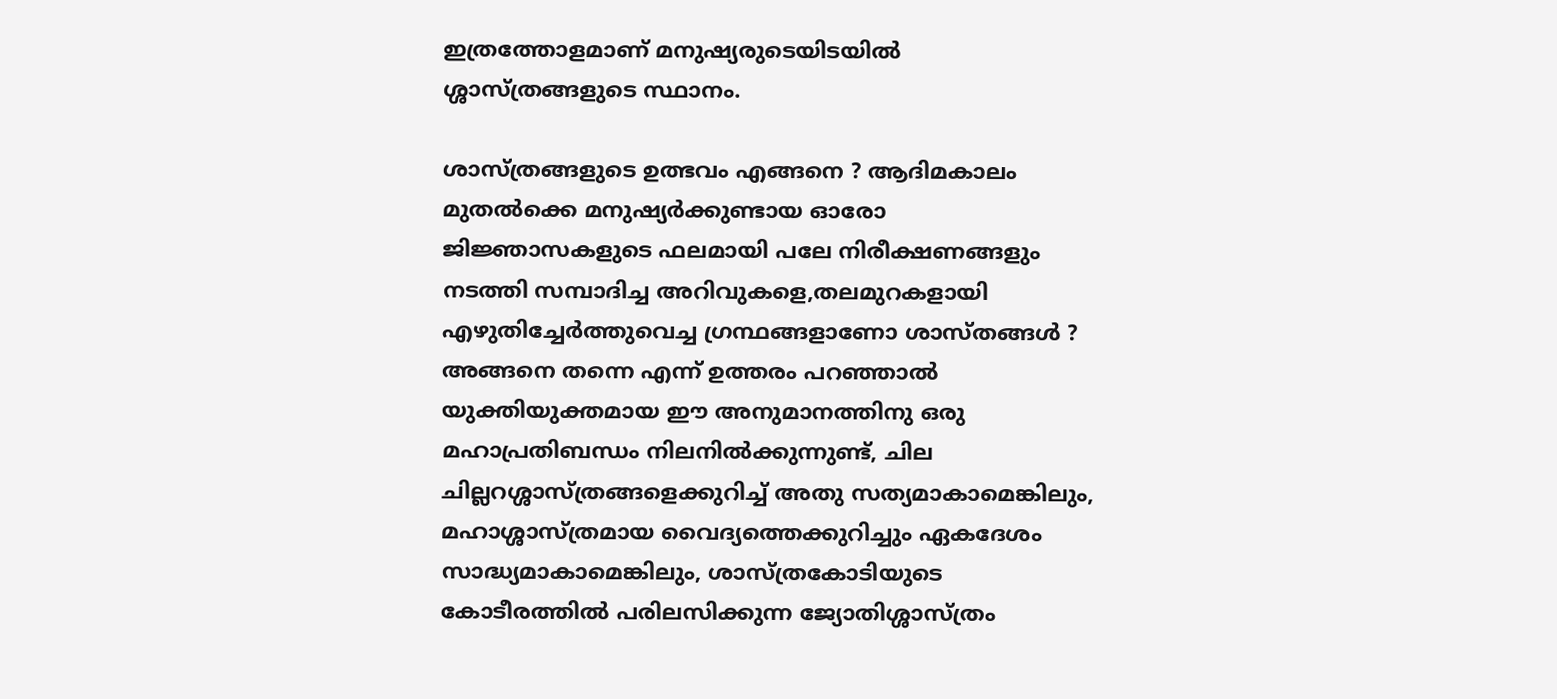ഇത്രത്തോളമാണ് മനുഷ്യരുടെയിടയില്‍ ശ്ശാസ്ത്രങ്ങളുടെ സ്ഥാനം.

ശാസ്ത്രങ്ങളുടെ ഉത്ഭവം എങ്ങനെ ? ആദിമകാലം മുതല്‍ക്കെ മനുഷ്യര്‍ക്കുണ്ടായ ഓരോ ജിജ്ഞാസകളുടെ ഫലമായി പലേ നിരീക്ഷണങ്ങളും നടത്തി സമ്പാദിച്ച അറിവുകളെ,തലമുറകളായി എഴുതിച്ചേര്‍ത്തുവെച്ച ഗ്രന്ഥങ്ങളാണോ ശാസ്തങ്ങള്‍ ?
അങ്ങനെ തന്നെ എന്ന് ഉത്തരം പറഞ്ഞാല്‍ യുക്തിയുക്തമായ ഈ അനുമാനത്തിനു ഒരു മഹാപ്രതിബന്ധം നിലനില്‍ക്കുന്നുണ്ട്, ചില ചില്ലറശ്ശാസ്ത്രങ്ങളെക്കുറിച്ച് അതു സത്യമാകാമെങ്കിലും, മ‍ഹാശ്ശാ‍സ്ത്രമായ വൈദ്യത്തെക്കുറിച്ചും ഏകദേശം സാദ്ധ്യമാകാമെങ്കിലും, ശാസ്ത്രകോടിയുടെ കോടീരത്തില്‍ പരിലസിക്കുന്ന ജ്യോതിശ്ശാസ്ത്രം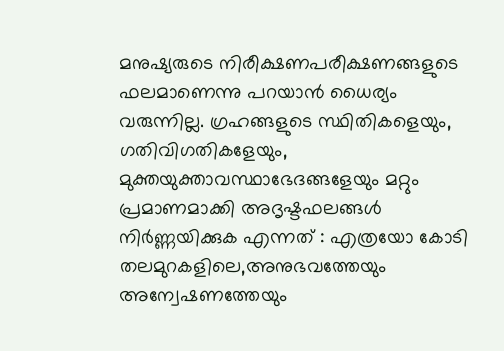മനുഷ്യരുടെ നിരീക്ഷണപരീക്ഷണങ്ങളുടെ ഫലമാണെന്നു പറയാന്‍ ധൈര്യം വരുന്നില്ല. ഗ്രഹങ്ങളുടെ സ്ഥിതികളെയും, ഗതിവിഗതികളേയും, മുക്തയുക്താവസ്ഥാഭേദങ്ങളേയും മറ്റും പ്രമാണമാ‍ക്കി അദൃഷ്ടഫലങ്ങള്‍ നിര്‍ണ്ണയിക്കുക എന്നത് : എത്രയോ കോടി തലമുറകളിലെ,അനുഭവത്തേയും അന്വേഷണത്തേയും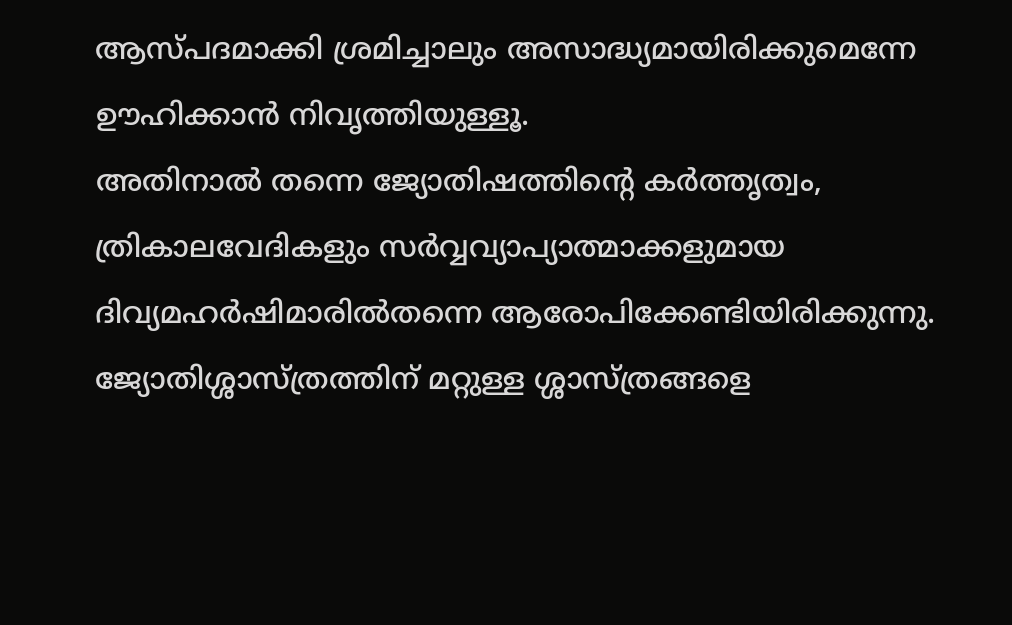ആസ്പദമാക്കി ശ്രമിച്ചാലും അസാദ്ധ്യമായിരിക്കുമെന്നേ ഊഹിക്കാന്‍ നിവൃത്തിയുള്ളൂ.
അതിനാല്‍ തന്നെ ജ്യോതിഷത്തിന്റെ കര്‍ത്തൃത്വം, ത്രികാലവേദികളും സര്‍വ്വവ്യാപ്യാത്മാക്കളുമായ ദിവ്യമഹര്‍ഷിമാരില്‍തന്നെ ആരോപിക്കേണ്ടിയിരിക്കുന്നു.
ജ്യോതിശ്ശാസ്ത്രത്തിന് മറ്റുള്ള ശ്ശാസ്ത്രങ്ങളെ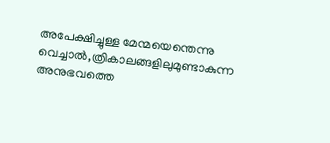അപേക്ഷിച്ചുള്ള മേന്മയെന്തെന്നു വെച്ചാല്‍,ത്രികാലങ്ങളിലുമുണ്ടാകുന്ന അനുഭവത്തെ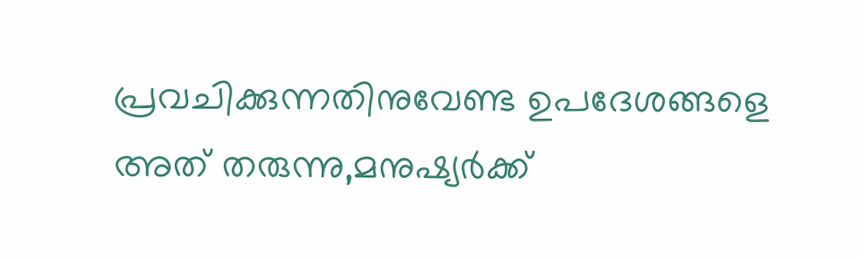പ്രവചിക്കുന്നതിനുവേണ്ട ഉപദേശങ്ങളെ അത് തരുന്നു,മനുഷ്യര്‍ക്ക്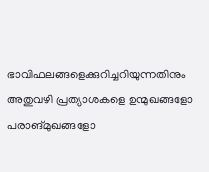ഭാവിഫലങ്ങളെക്കുറിച്ചറിയുന്നതിനും അതുവഴി പ്രത്യാശകളെ ഉന്മുഖങ്ങളോ പരാങ്മുഖങ്ങളോ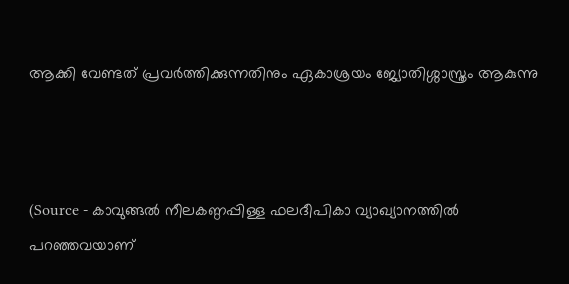ആക്കി വേണ്ടത് പ്രവര്‍ത്തിക്കുന്നതിനും ഏകാശ്രയം ജ്യോതിശ്ശാസ്ത്രം ആകുന്നു



(Source - കാവുങ്ങല്‍ നീലകണ്ഠപ്പിള്ള ഫലദീപികാ വ്യാഖ്യാനത്തില്‍ പറഞ്ഞവയാണ്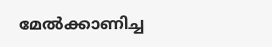മേല്‍ക്കാണിച്ച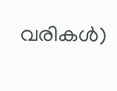വരികള്‍)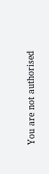You are not authorised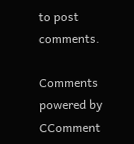to post comments.

Comments powered by CComment